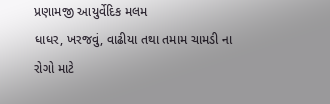પ્રણામજી આયુર્વેદિક મલમ
ધાધર, ખરજવું, વાઢીયા તથા તમામ ચામડી ના રોગો માટે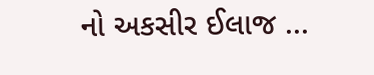નો અકસીર ઈલાજ ...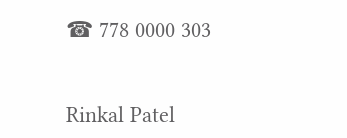☎ 778 0000 303


Rinkal Patel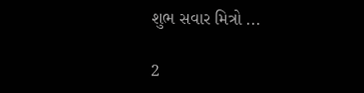શુભ સવાર મિત્રો ...

2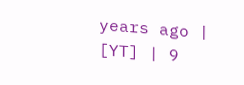years ago | [YT] | 9